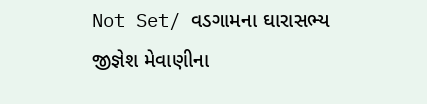Not Set/ વડગામના ઘારાસભ્ય જીજ્ઞેશ મેવાણીના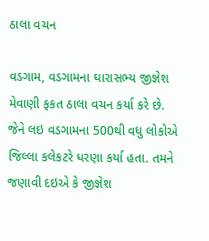ઠાલા વચન

વડગામ, વડગામના ઘારાસભ્ય જીજ્ઞેશ મેવાણી ફકત ઠાલા વચન કર્યા કરે છે. જેને લઇ વડગામના 500થી વધુ લોકોએ જિલ્લા કલેકટરે ધરણા કર્યા હતા. તમને જણાવી દઇએ કે જીજ્ઞેશ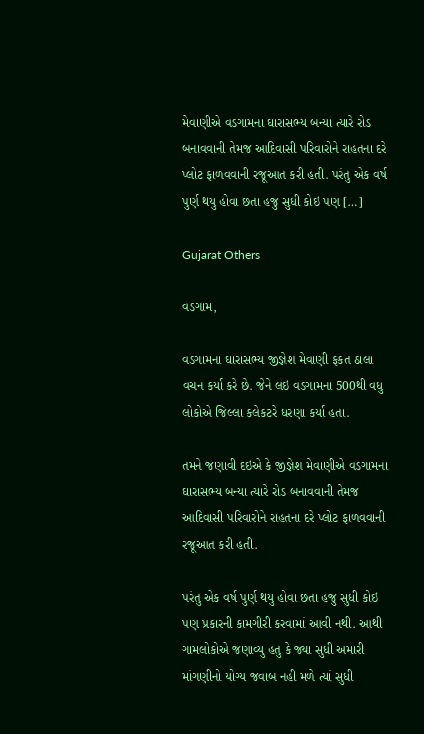મેવાણીએ વડગામના ઘારાસભ્ય બન્યા ત્યારે રોડ બનાવવાની તેમજ આદિવાસી પરિવારોને રાહતના દરે પ્લોટ ફાળવવાની રજૂઆત કરી હતી. પરંતુ એક વર્ષ પુર્ણ થયુ હોવા છતા હજુ સુધી કોઇ પણ […]

Gujarat Others

વડગામ,

વડગામના ઘારાસભ્ય જીજ્ઞેશ મેવાણી ફકત ઠાલા વચન કર્યા કરે છે. જેને લઇ વડગામના 500થી વધુ લોકોએ જિલ્લા કલેકટરે ધરણા કર્યા હતા.

તમને જણાવી દઇએ કે જીજ્ઞેશ મેવાણીએ વડગામના ઘારાસભ્ય બન્યા ત્યારે રોડ બનાવવાની તેમજ આદિવાસી પરિવારોને રાહતના દરે પ્લોટ ફાળવવાની રજૂઆત કરી હતી.

પરંતુ એક વર્ષ પુર્ણ થયુ હોવા છતા હજુ સુધી કોઇ પણ પ્રકારની કામગીરી કરવામાં આવી નથી. આથી ગામલોકોએ જણાવ્યુ હતુ કે જ્યા સુધી અમારી માંગણીનો યોગ્ય જવાબ નહી મળે ત્યાં સુધી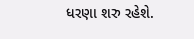ધરણા શરુ રહેશે.